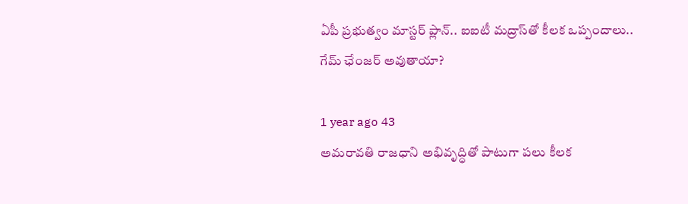ఏపీ ప్రభుత్వం మాస్టర్ ప్లాన్.. ఐఐటీ మద్రాస్‌తో కీలక ఒప్పందాలు.. గేమ్ ఛేంజర్ అవుతాయా?

1 year ago 43
అమరావతి రాజధాని అభివృద్ధితో పాటుగా పలు కీలక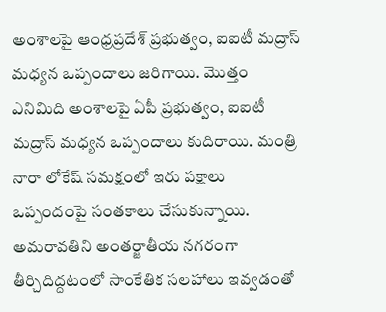అంశాలపై ఆంధ్రప్రదేశ్ ప్రభుత్వం, ఐఐటీ మద్రాస్ మధ్యన ఒప్పందాలు జరిగాయి. మొత్తం ఎనిమిది అంశాలపై ఏపీ ప్రభుత్వం, ఐఐటీ మద్రాస్ మధ్యన ఒప్పందాలు కుదిరాయి. మంత్రి నారా లోకేష్ సమక్షంలో ఇరు పక్షాలు ఒప్పందంపై సంతకాలు చేసుకున్నాయి. అమరావతిని అంతర్జాతీయ నగరంగా తీర్చిదిద్దటంలో సాంకేతిక సలహాలు ఇవ్వడంతో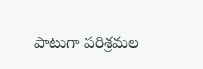పాటుగా పరిశ్రమల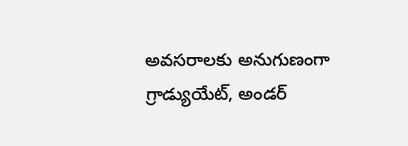అవసరాలకు అనుగుణంగా గ్రాడ్యుయేట్, అండర్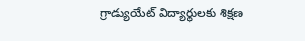గ్రాడ్యుయేట్ విద్యార్థులకు శిక్షణ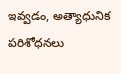ఇవ్వడం, అత్యాధునిక పరిశోధనలు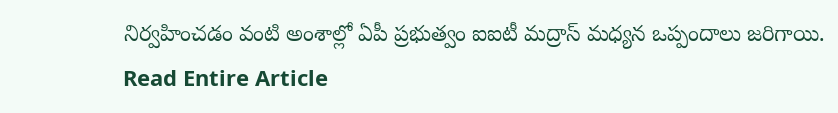నిర్వహించడం వంటి అంశాల్లో ఏపీ ప్రభుత్వం ఐఐటీ మద్రాస్ మధ్యన ఒప్పందాలు జరిగాయి.
Read Entire Article